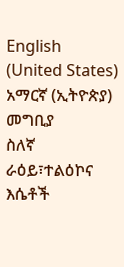English (United States)
አማርኛ (ኢትዮጵያ)
መግቢያ
ስለኛ
ራዕይ፣ተልዕኮና እሴቶች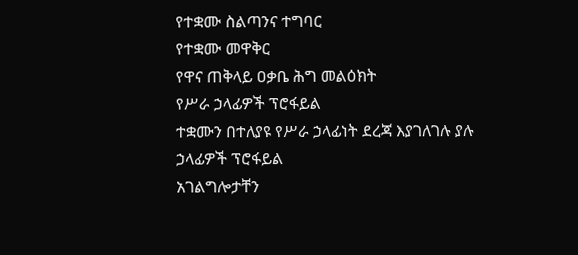የተቋሙ ስልጣንና ተግባር
የተቋሙ መዋቅር
የዋና ጠቅላይ ዐቃቤ ሕግ መልዕክት
የሥራ ኃላፊዎች ፕሮፋይል
ተቋሙን በተለያዩ የሥራ ኃላፊነት ደረጃ እያገለገሉ ያሉ ኃላፊዎች ፕሮፋይል
አገልግሎታቸን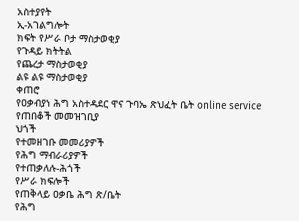አስተያየት
ኢ-አገልግሎት
ክፍት የሥራ ቦታ ማስታወቂያ
የጉዳይ ክትትል
የጨረታ ማስታወቂያ
ልዩ ልዩ ማስታወቂያ
ቀጠሮ
የዐቃብያነ ሕግ አስተዳደር ዋና ጉባኤ ጽህፈት ቤት online service
የጠበቆች መመዝገቢያ
ህጎች
የተመዘገቡ መመሪያዎች
የሕግ ማብራሪያዎች
የተጠቃለሉ-ሕጎች
የሥራ ክፍሎች
የጠቅላይ ዐቃቤ ሕግ ጽ/ቤት
የሕግ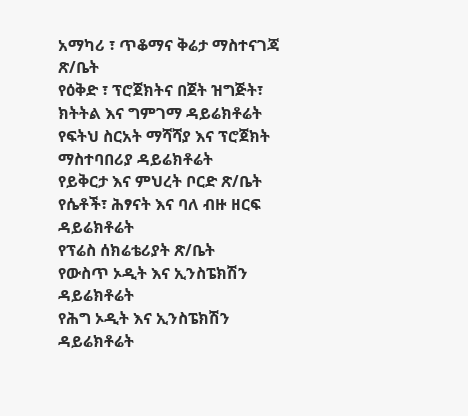አማካሪ ፣ ጥቆማና ቅሬታ ማስተናገጃ ጽ/ቤት
የዕቅድ ፣ ፕሮጀክትና በጀት ዝግጅት፣ ክትትል እና ግምገማ ዳይሬክቶሬት
የፍትህ ስርአት ማሻሻያ እና ፕሮጀክት ማስተባበሪያ ዳይሬክቶሬት
የይቅርታ እና ምህረት ቦርድ ጽ/ቤት
የሴቶች፣ ሕፃናት እና ባለ ብዙ ዘርፍ ዳይሬክቶሬት
የፕሬስ ሰክሬቴሪያት ጽ/ቤት
የውስጥ ኦዲት እና ኢንስፔክሽን ዳይሬክቶሬት
የሕግ ኦዲት እና ኢንስፔክሽን ዳይሬክቶሬት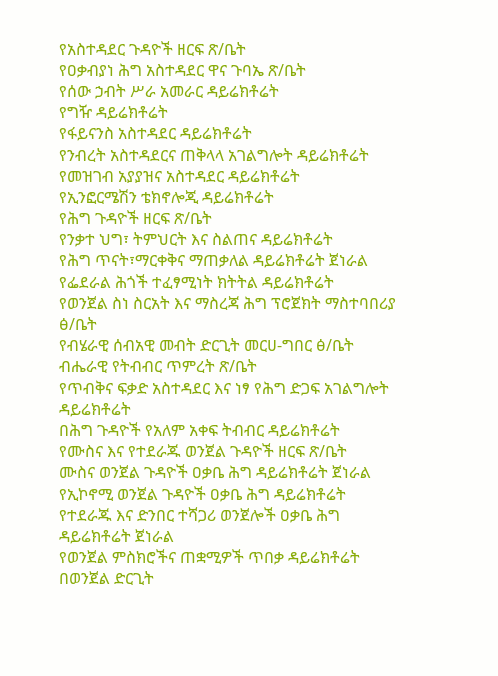የአስተዳደር ጉዳዮች ዘርፍ ጽ/ቤት
የዐቃብያነ ሕግ አስተዳደር ዋና ጉባኤ ጽ/ቤት
የሰው ኃብት ሥራ አመራር ዳይሬክቶሬት
የግዥ ዳይሬክቶሬት
የፋይናንስ አስተዳደር ዳይሬክቶሬት
የንብረት አስተዳደርና ጠቅላላ አገልግሎት ዳይሬክቶሬት
የመዝገብ አያያዝና አስተዳደር ዳይሬክቶሬት
የኢንፎርሜሽን ቴክኖሎጂ ዳይሬክቶሬት
የሕግ ጉዳዮች ዘርፍ ጽ/ቤት
የንቃተ ህግ፣ ትምህርት እና ስልጠና ዳይሬክቶሬት
የሕግ ጥናት፣ማርቀቅና ማጠቃለል ዳይሬክቶሬት ጀነራል
የፌደራል ሕጎች ተፈፃሚነት ክትትል ዳይሬክቶሬት
የወንጀል ስነ ስርአት እና ማስረጃ ሕግ ፕሮጀክት ማስተባበሪያ ፅ/ቤት
የብሄራዊ ሰብአዊ መብት ድርጊት መርሀ-ግበር ፅ/ቤት
ብሔራዊ የትብብር ጥምረት ጽ/ቤት
የጥብቅና ፍቃድ አስተዳደር እና ነፃ የሕግ ድጋፍ አገልግሎት ዳይሬክቶሬት
በሕግ ጉዳዮች የአለም አቀፍ ትብብር ዳይሬክቶሬት
የሙስና እና የተደራጁ ወንጀል ጉዳዮች ዘርፍ ጽ/ቤት
ሙስና ወንጀል ጉዳዮች ዐቃቤ ሕግ ዳይሬክቶሬት ጀነራል
የኢኮኖሚ ወንጀል ጉዳዮች ዐቃቤ ሕግ ዳይሬክቶሬት
የተደራጁ እና ድንበር ተሻጋሪ ወንጀሎች ዐቃቤ ሕግ ዳይሬክቶሬት ጀነራል
የወንጀል ምስክሮችና ጠቋሚዎች ጥበቃ ዳይሬክቶሬት
በወንጀል ድርጊት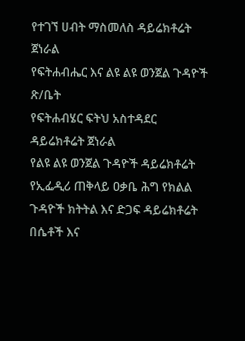የተገኘ ሀብት ማስመለስ ዳይሬክቶሬት ጀነራል
የፍትሐብሔር እና ልዩ ልዩ ወንጀል ጉዳዮች ጽ/ቤት
የፍትሐብሄር ፍትህ አስተዳደር ዳይሬክቶሬት ጀነራል
የልዩ ልዩ ወንጀል ጉዳዮች ዳይሬክቶሬት
የኢፌዲሪ ጠቅላይ ዐቃቤ ሕግ የክልል ጉዳዮች ክትትል እና ድጋፍ ዳይሬክቶሬት
በሴቶች እና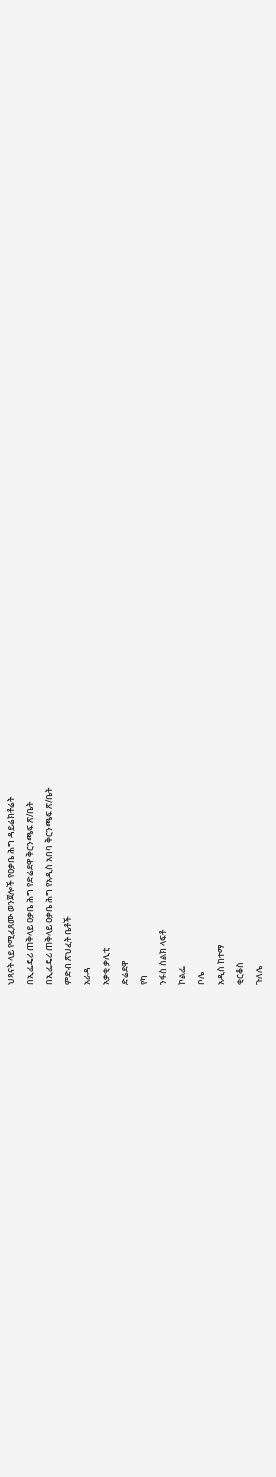ህጻናት ላይ የሚፈጸሙ ወንጀሎች የዐቃቤ ሕግ ዳይሬክቶሬት
በኢፌዴሪ ጠቅላይ ዐቃቤ ሕግ የድሬደዋ ቅርንጫፍ ጽ/ቤት
በኢፌዴሪ ጠቅላይ ዐቃቤ ሕግ የአዲስ አበባ ቅርንጫፍ ጽ/ቤት
ምድብ ጽህፈት ቤቶች
አራዳ
አቃቂ ቃሊቲ
ድሬደዋ
የካ
ንፋስ ስልክ ላፍቶ
ኮልፌ
ቦሌ
አዲስ ከተማ
ቂርቆስ
ጉለሌ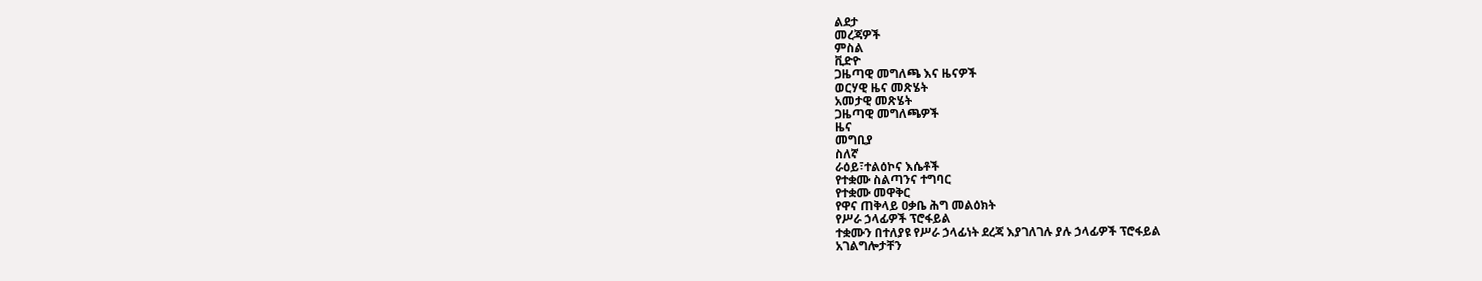ልደታ
መረጃዎች
ምስል
ቪድዮ
ጋዜጣዊ መግለጫ እና ዜናዎች
ወርሃዊ ዜና መጽሄት
አመታዊ መጽሄት
ጋዜጣዊ መግለጫዎች
ዜና
መግቢያ
ስለኛ
ራዕይ፣ተልዕኮና እሴቶች
የተቋሙ ስልጣንና ተግባር
የተቋሙ መዋቅር
የዋና ጠቅላይ ዐቃቤ ሕግ መልዕክት
የሥራ ኃላፊዎች ፕሮፋይል
ተቋሙን በተለያዩ የሥራ ኃላፊነት ደረጃ እያገለገሉ ያሉ ኃላፊዎች ፕሮፋይል
አገልግሎታቸን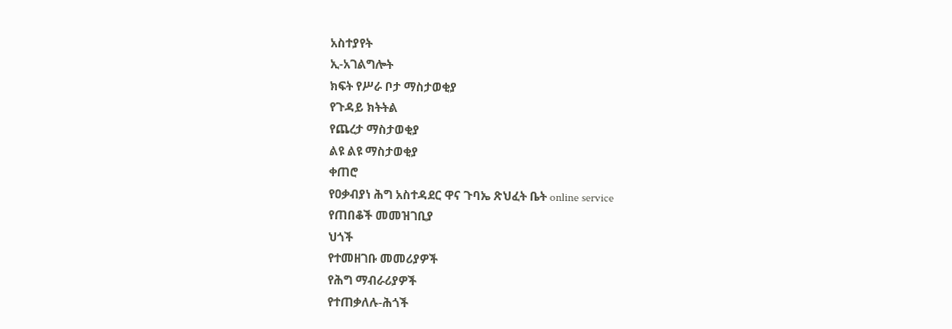አስተያየት
ኢ-አገልግሎት
ክፍት የሥራ ቦታ ማስታወቂያ
የጉዳይ ክትትል
የጨረታ ማስታወቂያ
ልዩ ልዩ ማስታወቂያ
ቀጠሮ
የዐቃብያነ ሕግ አስተዳደር ዋና ጉባኤ ጽህፈት ቤት online service
የጠበቆች መመዝገቢያ
ህጎች
የተመዘገቡ መመሪያዎች
የሕግ ማብራሪያዎች
የተጠቃለሉ-ሕጎች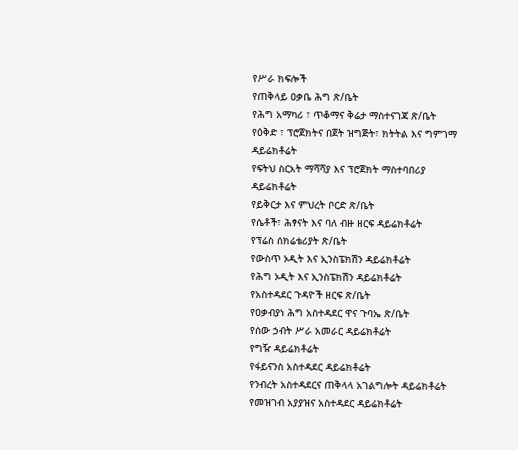የሥራ ክፍሎች
የጠቅላይ ዐቃቤ ሕግ ጽ/ቤት
የሕግ አማካሪ ፣ ጥቆማና ቅሬታ ማስተናገጃ ጽ/ቤት
የዕቅድ ፣ ፕሮጀክትና በጀት ዝግጅት፣ ክትትል እና ግምገማ ዳይሬክቶሬት
የፍትህ ስርአት ማሻሻያ እና ፕሮጀክት ማስተባበሪያ ዳይሬክቶሬት
የይቅርታ እና ምህረት ቦርድ ጽ/ቤት
የሴቶች፣ ሕፃናት እና ባለ ብዙ ዘርፍ ዳይሬክቶሬት
የፕሬስ ሰክሬቴሪያት ጽ/ቤት
የውስጥ ኦዲት እና ኢንስፔክሽን ዳይሬክቶሬት
የሕግ ኦዲት እና ኢንስፔክሽን ዳይሬክቶሬት
የአስተዳደር ጉዳዮች ዘርፍ ጽ/ቤት
የዐቃብያነ ሕግ አስተዳደር ዋና ጉባኤ ጽ/ቤት
የሰው ኃብት ሥራ አመራር ዳይሬክቶሬት
የግዥ ዳይሬክቶሬት
የፋይናንስ አስተዳደር ዳይሬክቶሬት
የንብረት አስተዳደርና ጠቅላላ አገልግሎት ዳይሬክቶሬት
የመዝገብ አያያዝና አስተዳደር ዳይሬክቶሬት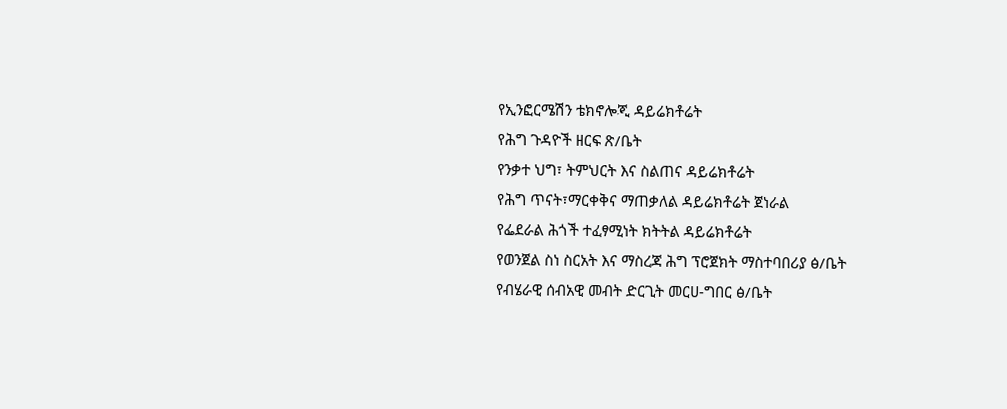የኢንፎርሜሽን ቴክኖሎጂ ዳይሬክቶሬት
የሕግ ጉዳዮች ዘርፍ ጽ/ቤት
የንቃተ ህግ፣ ትምህርት እና ስልጠና ዳይሬክቶሬት
የሕግ ጥናት፣ማርቀቅና ማጠቃለል ዳይሬክቶሬት ጀነራል
የፌደራል ሕጎች ተፈፃሚነት ክትትል ዳይሬክቶሬት
የወንጀል ስነ ስርአት እና ማስረጃ ሕግ ፕሮጀክት ማስተባበሪያ ፅ/ቤት
የብሄራዊ ሰብአዊ መብት ድርጊት መርሀ-ግበር ፅ/ቤት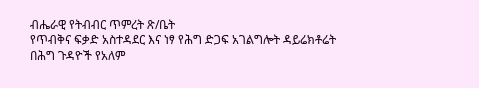ብሔራዊ የትብብር ጥምረት ጽ/ቤት
የጥብቅና ፍቃድ አስተዳደር እና ነፃ የሕግ ድጋፍ አገልግሎት ዳይሬክቶሬት
በሕግ ጉዳዮች የአለም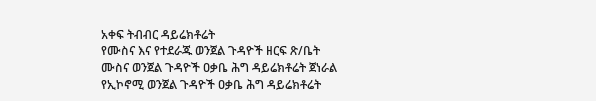አቀፍ ትብብር ዳይሬክቶሬት
የሙስና እና የተደራጁ ወንጀል ጉዳዮች ዘርፍ ጽ/ቤት
ሙስና ወንጀል ጉዳዮች ዐቃቤ ሕግ ዳይሬክቶሬት ጀነራል
የኢኮኖሚ ወንጀል ጉዳዮች ዐቃቤ ሕግ ዳይሬክቶሬት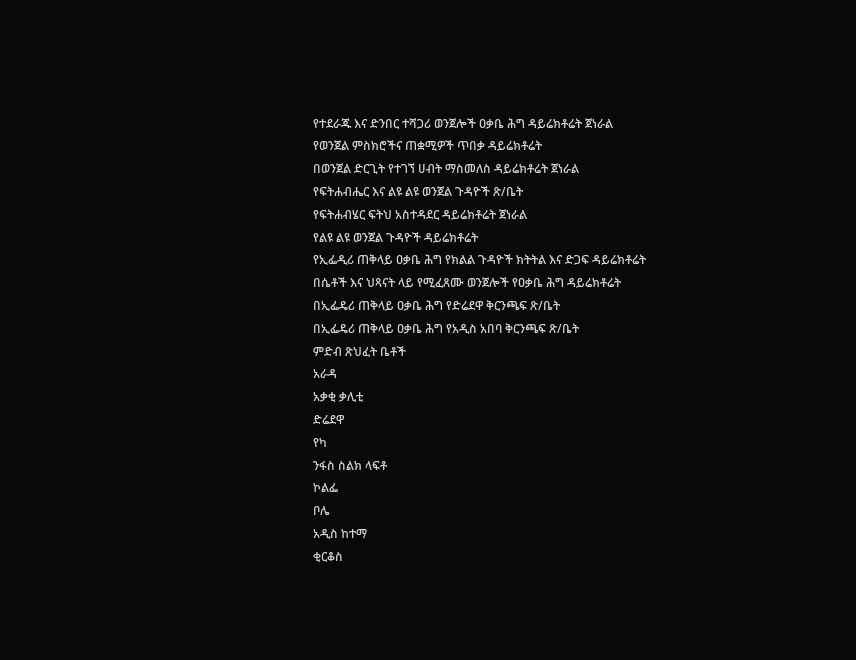የተደራጁ እና ድንበር ተሻጋሪ ወንጀሎች ዐቃቤ ሕግ ዳይሬክቶሬት ጀነራል
የወንጀል ምስክሮችና ጠቋሚዎች ጥበቃ ዳይሬክቶሬት
በወንጀል ድርጊት የተገኘ ሀብት ማስመለስ ዳይሬክቶሬት ጀነራል
የፍትሐብሔር እና ልዩ ልዩ ወንጀል ጉዳዮች ጽ/ቤት
የፍትሐብሄር ፍትህ አስተዳደር ዳይሬክቶሬት ጀነራል
የልዩ ልዩ ወንጀል ጉዳዮች ዳይሬክቶሬት
የኢፌዲሪ ጠቅላይ ዐቃቤ ሕግ የክልል ጉዳዮች ክትትል እና ድጋፍ ዳይሬክቶሬት
በሴቶች እና ህጻናት ላይ የሚፈጸሙ ወንጀሎች የዐቃቤ ሕግ ዳይሬክቶሬት
በኢፌዴሪ ጠቅላይ ዐቃቤ ሕግ የድሬደዋ ቅርንጫፍ ጽ/ቤት
በኢፌዴሪ ጠቅላይ ዐቃቤ ሕግ የአዲስ አበባ ቅርንጫፍ ጽ/ቤት
ምድብ ጽህፈት ቤቶች
አራዳ
አቃቂ ቃሊቲ
ድሬደዋ
የካ
ንፋስ ስልክ ላፍቶ
ኮልፌ
ቦሌ
አዲስ ከተማ
ቂርቆስ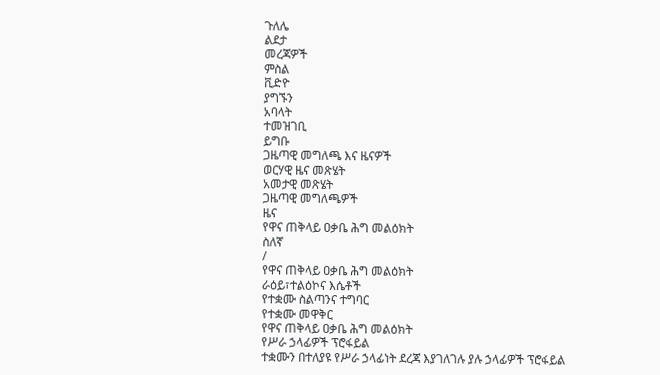ጉለሌ
ልደታ
መረጃዎች
ምስል
ቪድዮ
ያግኙን
አባላት
ተመዝገቢ
ይግቡ
ጋዜጣዊ መግለጫ እና ዜናዎች
ወርሃዊ ዜና መጽሄት
አመታዊ መጽሄት
ጋዜጣዊ መግለጫዎች
ዜና
የዋና ጠቅላይ ዐቃቤ ሕግ መልዕክት
ስለኛ
/
የዋና ጠቅላይ ዐቃቤ ሕግ መልዕክት
ራዕይ፣ተልዕኮና እሴቶች
የተቋሙ ስልጣንና ተግባር
የተቋሙ መዋቅር
የዋና ጠቅላይ ዐቃቤ ሕግ መልዕክት
የሥራ ኃላፊዎች ፕሮፋይል
ተቋሙን በተለያዩ የሥራ ኃላፊነት ደረጃ እያገለገሉ ያሉ ኃላፊዎች ፕሮፋይል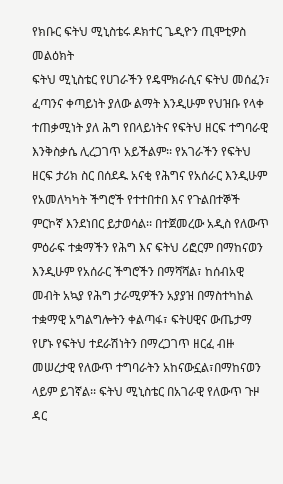የክቡር ፍትህ ሚኒስቴሩ ዶክተር ጌዲዮን ጢሞቲዎስ መልዕክት
ፍትህ ሚኒስቴር የሀገራችን የዴሞክራሲና ፍትህ መሰፈን፣ ፈጣንና ቀጣይነት ያለው ልማት እንዲሁም የህዝቡ የላቀ ተጠቃሚነት ያለ ሕግ የበላይነትና የፍትህ ዘርፍ ተግባራዊ እንቅስቃሴ ሊረጋገጥ አይችልም፡፡ የአገራችን የፍትህ ዘርፍ ታሪክ ስር በሰደዱ አናቂ የሕግና የአሰራር እንዲሁም የአመለካካት ችግሮች የተተበተበ እና የጉልበተኞች ምርኮኛ እንደነበር ይታወሳል፡፡ በተጀመረው አዲስ የለውጥ ምዕራፍ ተቋማችን የሕግ እና ፍትህ ሪፎርም በማከናወን እንዲሁም የአሰራር ችግሮችን በማሻሻል፣ ከሰብአዊ መብት አኳያ የሕግ ታራሚዎችን አያያዝ በማስተካከል ተቋማዊ አግልግሎትን ቀልጣፋ፣ ፍትሀዊና ውጤታማ የሆኑ የፍትህ ተደራሽነትን በማረጋገጥ ዘርፈ ብዙ መሠረታዊ የለውጥ ተግባራትን አከናውኗል፣በማከናወን ላይም ይገኛል፡፡ ፍትህ ሚኒስቴር በአገራዊ የለውጥ ጉዞ ዳር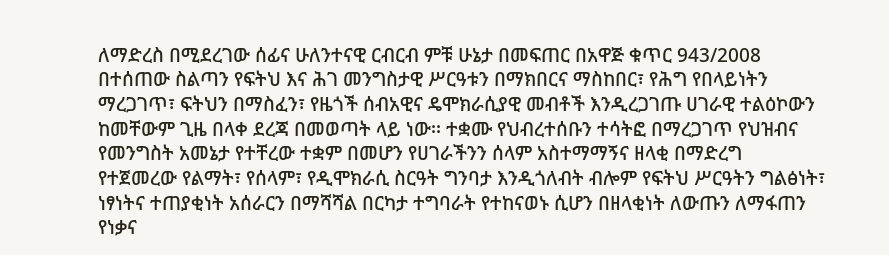ለማድረስ በሚደረገው ሰፊና ሁለንተናዊ ርብርብ ምቹ ሁኔታ በመፍጠር በአዋጅ ቁጥር 943/2008 በተሰጠው ስልጣን የፍትህ እና ሕገ መንግስታዊ ሥርዓቱን በማክበርና ማስከበር፣ የሕግ የበላይነትን ማረጋገጥ፣ ፍትህን በማስፈን፣ የዜጎች ሰብአዊና ዴሞክራሲያዊ መብቶች እንዲረጋገጡ ሀገራዊ ተልዕኮውን ከመቸውም ጊዜ በላቀ ደረጃ በመወጣት ላይ ነው፡፡ ተቋሙ የህብረተሰቡን ተሳትፎ በማረጋገጥ የህዝብና የመንግስት አመኔታ የተቸረው ተቋም በመሆን የሀገራችንን ሰላም አስተማማኝና ዘላቂ በማድረግ የተጀመረው የልማት፣ የሰላም፣ የዲሞክራሲ ስርዓት ግንባታ እንዲጎለብት ብሎም የፍትህ ሥርዓትን ግልፅነት፣ ነፃነትና ተጠያቂነት አሰራርን በማሻሻል በርካታ ተግባራት የተከናወኑ ሲሆን በዘላቂነት ለውጡን ለማፋጠን የነቃና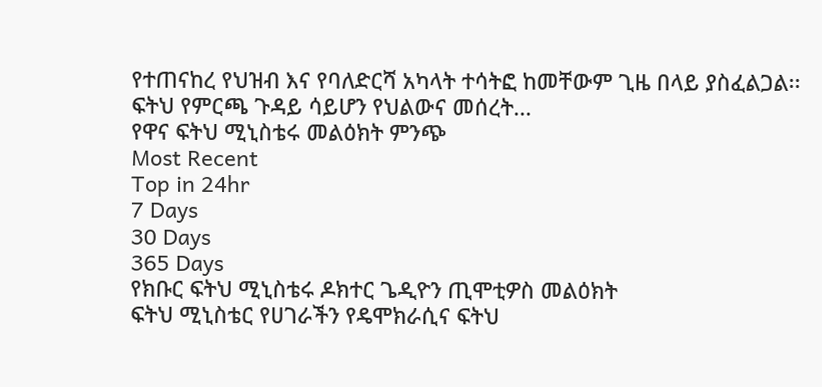የተጠናከረ የህዝብ እና የባለድርሻ አካላት ተሳትፎ ከመቸውም ጊዜ በላይ ያስፈልጋል፡፡ ፍትህ የምርጫ ጉዳይ ሳይሆን የህልውና መሰረት...
የዋና ፍትህ ሚኒስቴሩ መልዕክት ምንጭ
Most Recent
Top in 24hr
7 Days
30 Days
365 Days
የክቡር ፍትህ ሚኒስቴሩ ዶክተር ጌዲዮን ጢሞቲዎስ መልዕክት
ፍትህ ሚኒስቴር የሀገራችን የዴሞክራሲና ፍትህ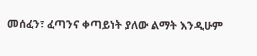መሰፈን፣ ፈጣንና ቀጣይነት ያለው ልማት እንዲሁም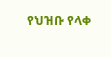የህዝቡ የላቀ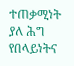ተጠቃሚነት ያለ ሕግ የበላይነትና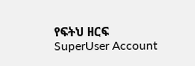የፍትህ ዘርፍ
SuperUser Account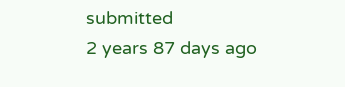submitted
2 years 87 days ago